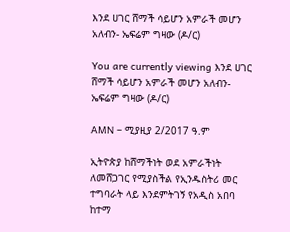እንደ ሀገር ሸማች ሳይሆን አምራች መሆን አለብን- ኤፍሬም ግዛው (ዶ/ር)

You are currently viewing እንደ ሀገር ሸማች ሳይሆን አምራች መሆን አለብን- ኤፍሬም ግዛው (ዶ/ር)

AMN – ሚያዚያ 2/2017 ዓ.ም

ኢትዮጵያ ከሸማችነት ወደ አምራችነት ለመሸጋገር የሚያስችል የኢንዱስትሪ መር ተግባራት ላይ እንደምትገኝ የአዲስ አበባ ከተማ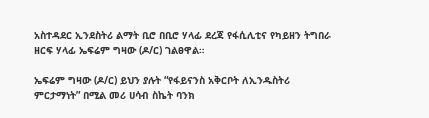አስተዳደር ኢንደስትሪ ልማት ቢሮ በቢሮ ሃላፊ ደረጃ የፋሲሊቲና የካይዘን ትግበራ ዘርፍ ሃላፊ ኤፍሬም ግዛው (ዶ/ር) ገልፀዋል።

ኤፍሬም ግዛው (ዶ/ር) ይህን ያሉት “የፋይናንስ አቅርቦት ለኢንዱስትሪ ምርታማነት” በሚል መሪ ሀሳብ ስኬት ባንክ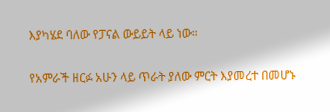እያካሄደ ባለው የፓናል ውይይት ላይ ነው።

የአምራች ዘርፉ አሁን ላይ ጥራት ያለው ምርት እያመረተ በመሆኑ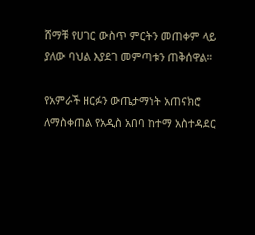ሸማቹ የሀገር ውስጥ ምርትን መጠቀም ላይ ያለው ባህል እያደገ መምጣቱን ጠቅሰዋል።

የአምራች ዘርፉን ውጤታማነት አጠናክሮ ለማስቀጠል የአዲስ አበባ ከተማ አስተዳደር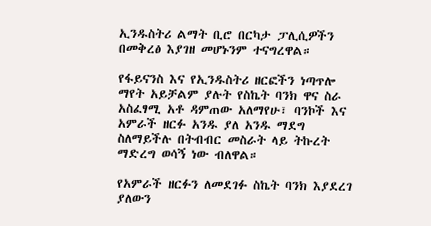ኢንዱስትሪ ልማት ቢሮ በርካታ ፓሊሲዎችን በመቅረፅ እያገዘ መሆኑንም ተናግረዋል።

የፋይናንስ እና የኢንዱስትሪ ዘርፎችን ነጣጥሎ ማየት አይቻልም ያሉት የስኬት ባንክ ዋና ስራ አስፈፃሚ አቶ ዳምጠው አለማየሁ፣ ባንኮች እና አምራች ዘርፉ አንዱ ያለ አንዱ ማደግ ስለማይችሉ በትብብር መስራት ላይ ትኩረት ማድረግ ወሳኝ ነው ብለዋል።

የአምራች ዘርፉን ለመደገፉ ስኬት ባንክ እያደረገ ያለውን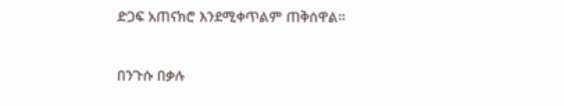ድጋፍ አጠናክሮ እንደሚቀጥልም ጠቅሰዋል።

በንጉሱ በቃሉ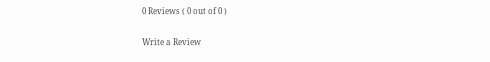0 Reviews ( 0 out of 0 )

Write a Review